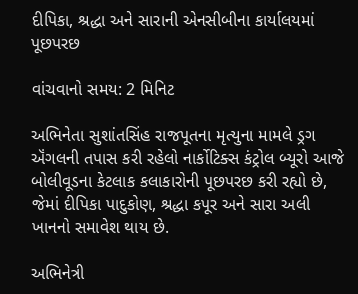દીપિકા, શ્રદ્ધા અને સારાની એનસીબીના કાર્યાલયમાં પૂછપરછ

વાંચવાનો સમય: 2 મિનિટ

અભિનેતા સુશાંતસિંહ રાજપૂતના મૃત્યુના મામલે ડ્રગ ઍંગલની તપાસ કરી રહેલો નાર્કોટિક્સ કંટ્રોલ બ્યૂરો આજે બોલીવૂડના કેટલાક કલાકારોની પૂછપરછ કરી રહ્યો છે, જેમાં દીપિકા પાદુકોણ, શ્રદ્ધા કપૂર અને સારા અલી ખાનનો સમાવેશ થાય છે.

અભિનેત્રી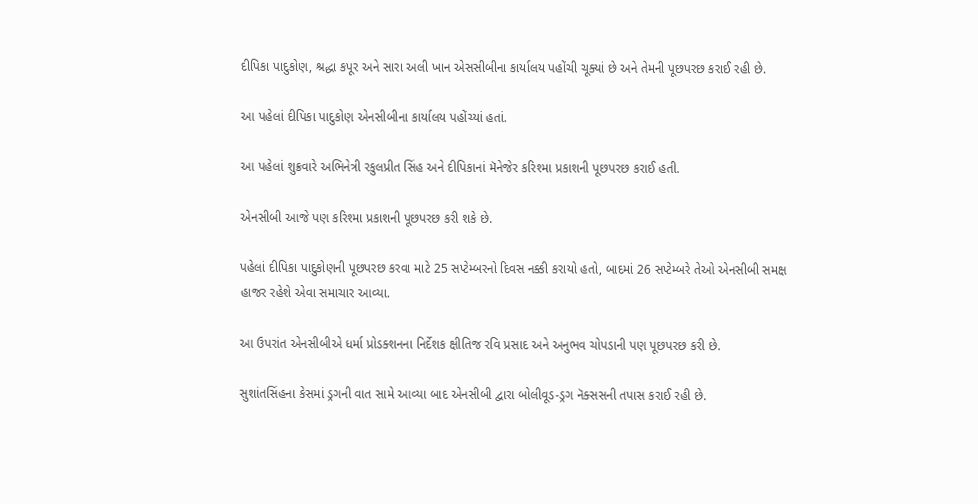દીપિકા પાદુકોણ, શ્રદ્ધા કપૂર અને સારા અલી ખાન એસસીબીના કાર્યાલય પહોંચી ચૂક્યાં છે અને તેમની પૂછપરછ કરાઈ રહી છે.

આ પહેલાં દીપિકા પાદુકોણ એનસીબીના કાર્યાલય પહોંચ્યાં હતાં.

આ પહેલાં શુક્રવારે અભિનેત્રી રકુલપ્રીત સિંહ અને દીપિકાનાં મૅનેજેર કરિશ્મા પ્રકાશની પૂછપરછ કરાઈ હતી.

એનસીબી આજે પણ કરિશ્મા પ્રકાશની પૂછપરછ કરી શકે છે.

પહેલાં દીપિકા પાદુકોણની પૂછપરછ કરવા માટે 25 સપ્ટેમ્બરનો દિવસ નક્કી કરાયો હતો, બાદમાં 26 સપ્ટેમ્બરે તેઓ એનસીબી સમક્ષ હાજર રહેશે એવા સમાચાર આવ્યા.

આ ઉપરાંત એનસીબીએ ધર્મા પ્રોડક્શનના નિર્દેશક ક્ષીતિજ રવિ પ્રસાદ અને અનુભવ ચોપડાની પણ પૂછપરછ કરી છે.

સુશાંતસિંહના કેસમાં ડ્રગની વાત સામે આવ્યા બાદ એનસીબી દ્વારા બોલીવૂડ-ડ્રગ નૅક્સસની તપાસ કરાઈ રહી છે.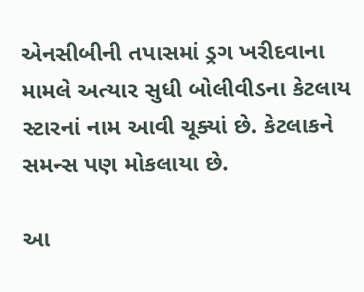એનસીબીની તપાસમાં ડ્રગ ખરીદવાના મામલે અત્યાર સુધી બોલીવીડના કેટલાય સ્ટારનાં નામ આવી ચૂક્યાં છે. કેટલાકને સમન્સ પણ મોકલાયા છે.

આ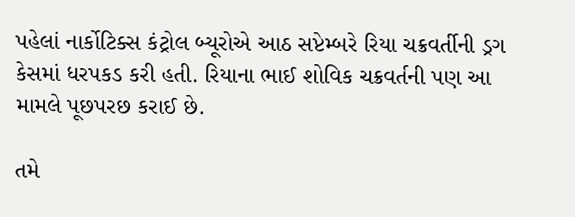પહેલાં નાર્કોટિક્સ કંટ્રોલ બ્યૂરોએ આઠ સપ્ટેમ્બરે રિયા ચક્રવર્તીની ડ્રગ કેસમાં ધરપકડ કરી હતી. રિયાના ભાઈ શોવિક ચક્રવર્તની પણ આ મામલે પૂછપરછ કરાઈ છે.

તમે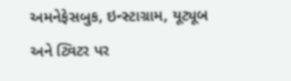અમનેફેસબુક, ઇન્સ્ટાગ્રામ, યૂટ્યૂબ અને ટ્વિટર પર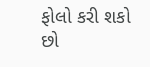ફોલો કરી શકો છો